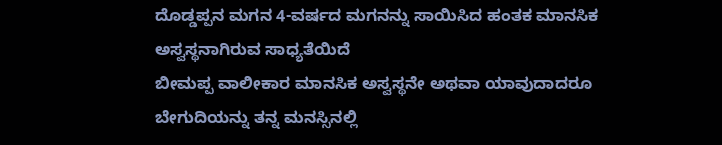ದೊಡ್ಡಪ್ಪನ ಮಗನ 4-ವರ್ಷದ ಮಗನನ್ನು ಸಾಯಿಸಿದ ಹಂತಕ ಮಾನಸಿಕ ಅಸ್ವಸ್ಥನಾಗಿರುವ ಸಾಧ್ಯತೆಯಿದೆ
ಬೀಮಪ್ಪ ವಾಲೀಕಾರ ಮಾನಸಿಕ ಅಸ್ವಸ್ಥನೇ ಅಥವಾ ಯಾವುದಾದರೂ ಬೇಗುದಿಯನ್ನು ತನ್ನ ಮನಸ್ಸಿನಲ್ಲಿ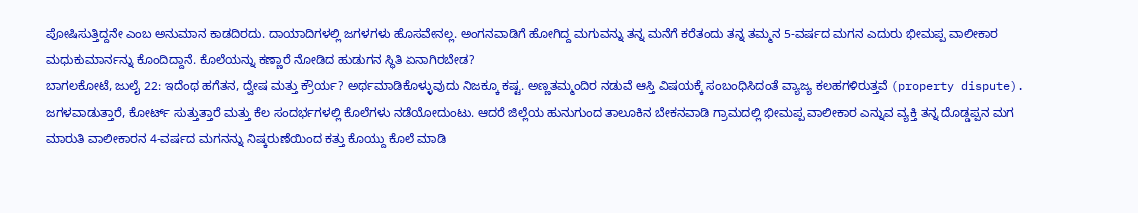ಪೋಷಿಸುತ್ತಿದ್ದನೇ ಎಂಬ ಅನುಮಾನ ಕಾಡದಿರದು. ದಾಯಾದಿಗಳಲ್ಲಿ ಜಗಳಗಳು ಹೊಸವೇನಲ್ಲ. ಅಂಗನವಾಡಿಗೆ ಹೋಗಿದ್ದ ಮಗುವನ್ನು ತನ್ನ ಮನೆಗೆ ಕರೆತಂದು ತನ್ನ ತಮ್ಮನ 5-ವರ್ಷದ ಮಗನ ಎದುರು ಭೀಮಪ್ಪ ವಾಲೀಕಾರ ಮಧುಕುಮಾರ್ನನ್ನು ಕೊಂದಿದ್ದಾನೆ. ಕೊಲೆಯನ್ನು ಕಣ್ಣಾರೆ ನೋಡಿದ ಹುಡುಗನ ಸ್ಥಿತಿ ಏನಾಗಿರಬೇಡ?
ಬಾಗಲಕೋಟೆ, ಜುಲೈ 22: ಇದೆಂಥ ಹಗೆತನ, ದ್ವೇಷ ಮತ್ತು ಕ್ರೌರ್ಯ? ಅರ್ಥಮಾಡಿಕೊಳ್ಳುವುದು ನಿಜಕ್ಕೂ ಕಷ್ಟ. ಅಣ್ಣತಮ್ಮಂದಿರ ನಡುವೆ ಆಸ್ತಿ ವಿಷಯಕ್ಕೆ ಸಂಬಂಧಿಸಿದಂತೆ ವ್ಯಾಜ್ಯ ಕಲಹಗಳಿರುತ್ತವೆ (property dispute). ಜಗಳವಾಡುತ್ತಾರೆ, ಕೋರ್ಟ್ ಸುತ್ತುತ್ತಾರೆ ಮತ್ತು ಕೆಲ ಸಂದರ್ಭಗಳಲ್ಲಿ ಕೊಲೆಗಳು ನಡೆಯೋದುಂಟು. ಆದರೆ ಜಿಲ್ಲೆಯ ಹುನುಗುಂದ ತಾಲೂಕಿನ ಬೇಕನವಾಡಿ ಗ್ರಾಮದಲ್ಲಿ ಭೀಮಪ್ಪ ವಾಲೀಕಾರ ಎನ್ನುವ ವ್ಯಕ್ತಿ ತನ್ನ ದೊಡ್ಡಪ್ಪನ ಮಗ ಮಾರುತಿ ವಾಲೀಕಾರನ 4-ವರ್ಷದ ಮಗನನ್ನು ನಿಷ್ಕರುಣೆಯಿಂದ ಕತ್ತು ಕೊಯ್ದು ಕೊಲೆ ಮಾಡಿ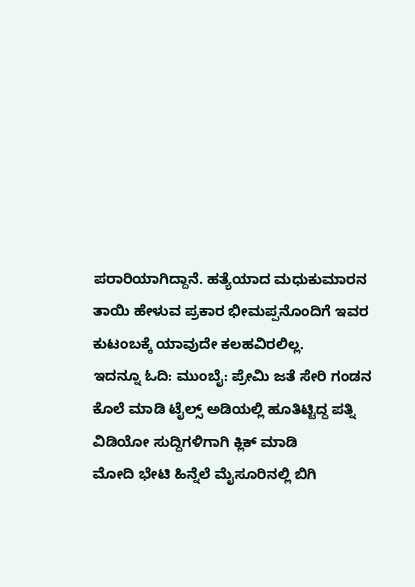ಪರಾರಿಯಾಗಿದ್ದಾನೆ. ಹತ್ಯೆಯಾದ ಮಧುಕುಮಾರನ ತಾಯಿ ಹೇಳುವ ಪ್ರಕಾರ ಭೀಮಪ್ಪನೊಂದಿಗೆ ಇವರ ಕುಟಂಬಕ್ಕೆ ಯಾವುದೇ ಕಲಹವಿರಲಿಲ್ಲ.
ಇದನ್ನೂ ಓದಿ: ಮುಂಬೈ: ಪ್ರೇಮಿ ಜತೆ ಸೇರಿ ಗಂಡನ ಕೊಲೆ ಮಾಡಿ ಟೈಲ್ಸ್ ಅಡಿಯಲ್ಲಿ ಹೂತಿಟ್ಟಿದ್ದ ಪತ್ನಿ
ವಿಡಿಯೋ ಸುದ್ದಿಗಳಿಗಾಗಿ ಕ್ಲಿಕ್ ಮಾಡಿ
ಮೋದಿ ಭೇಟಿ ಹಿನ್ನೆಲೆ ಮೈಸೂರಿನಲ್ಲಿ ಬಿಗಿ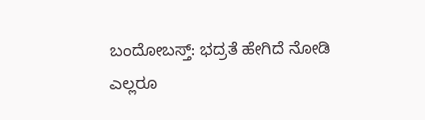ಬಂದೋಬಸ್ತ್: ಭದ್ರತೆ ಹೇಗಿದೆ ನೋಡಿ
ಎಲ್ಲರೂ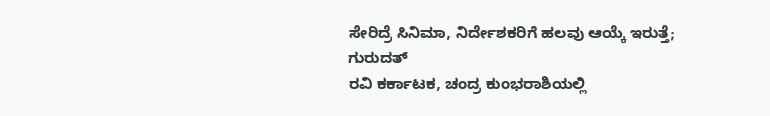ಸೇರಿದ್ರೆ ಸಿನಿಮಾ, ನಿರ್ದೇಶಕರಿಗೆ ಹಲವು ಆಯ್ಕೆ ಇರುತ್ತೆ; ಗುರುದತ್
ರವಿ ಕರ್ಕಾಟಕ, ಚಂದ್ರ ಕುಂಭರಾಶಿಯಲ್ಲಿ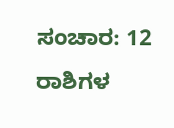ಸಂಚಾರ: 12 ರಾಶಿಗಳ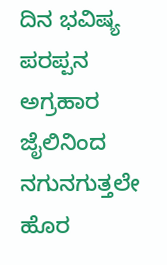ದಿನ ಭವಿಷ್ಯ
ಪರಪ್ಪನ ಅಗ್ರಹಾರ ಜೈಲಿನಿಂದ ನಗುನಗುತ್ತಲೇ ಹೊರ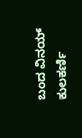ಬಂದ ವಿನಯ್ ಕುಲಕರ್ಣಿ